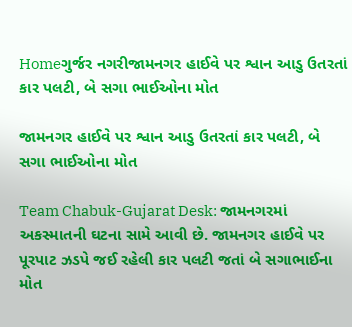Homeગુર્જર નગરીજામનગર હાઈવે પર શ્વાન આડુ ઉતરતાં કાર પલટી, બે સગા ભાઈઓના મોત

જામનગર હાઈવે પર શ્વાન આડુ ઉતરતાં કાર પલટી, બે સગા ભાઈઓના મોત

Team Chabuk-Gujarat Desk: જામનગરમાં અકસ્માતની ઘટના સામે આવી છે. જામનગર હાઈવે પર પૂરપાટ ઝડપે જઈ રહેલી કાર પલટી જતાં બે સગાભાઈના મોત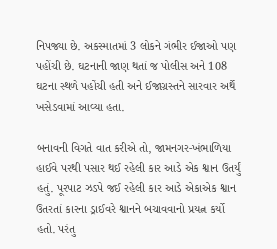નિપજ્યા છે. અકસ્માતમાં 3 લોકને ગંભીર ઈજાઓ પણ પહોંચી છે. ઘટનાની જાણ થતાં જ પોલીસ અને 108 ઘટના સ્થળે પહોંચી હતી અને ઈજાગ્રસ્તને સારવાર અર્થે ખસેડવામાં આવ્યા હતા.

બનાવની વિગતે વાત કરીએ તો, જામનગર-ખંભાળિયા હાઈવે પરથી પસાર થઈ રહેલી કાર આડે એક શ્વાન ઉતર્યું હતું. પૂરપાટ ઝડપે જઈ રહેલી કાર આડે એકાએક શ્વાન ઉતરતાં કારના ડ્રાઈવરે શ્વાનને બચાવવાનો પ્રયત્ન કર્યો હતો. પરંતુ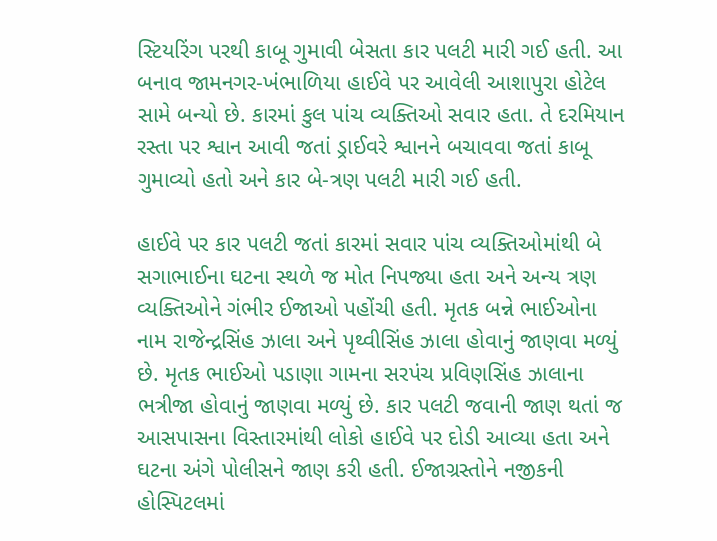સ્ટિયરિંગ પરથી કાબૂ ગુમાવી બેસતા કાર પલટી મારી ગઈ હતી. આ બનાવ જામનગર-ખંભાળિયા હાઈવે પર આવેલી આશાપુરા હોટેલ સામે બન્યો છે. કારમાં કુલ પાંચ વ્યક્તિઓ સવાર હતા. તે દરમિયાન રસ્તા પર શ્વાન આવી જતાં ડ્રાઈવરે શ્વાનને બચાવવા જતાં કાબૂ ગુમાવ્યો હતો અને કાર બે-ત્રણ પલટી મારી ગઈ હતી.

હાઈવે પર કાર પલટી જતાં કારમાં સવાર પાંચ વ્યક્તિઓમાંથી બે સગાભાઈના ઘટના સ્થળે જ મોત નિપજ્યા હતા અને અન્ય ત્રણ વ્યક્તિઓને ગંભીર ઈજાઓ પહોંચી હતી. મૃતક બન્ને ભાઈઓના નામ રાજેન્દ્રસિંહ ઝાલા અને પૃથ્વીસિંહ ઝાલા હોવાનું જાણવા મળ્યું છે. મૃતક ભાઈઓ પડાણા ગામના સરપંચ પ્રવિણસિંહ ઝાલાના ભત્રીજા હોવાનું જાણવા મળ્યું છે. કાર પલટી જવાની જાણ થતાં જ આસપાસના વિસ્તારમાંથી લોકો હાઈવે પર દોડી આવ્યા હતા અને ઘટના અંગે પોલીસને જાણ કરી હતી. ઈજાગ્રસ્તોને નજીકની હોસ્પિટલમાં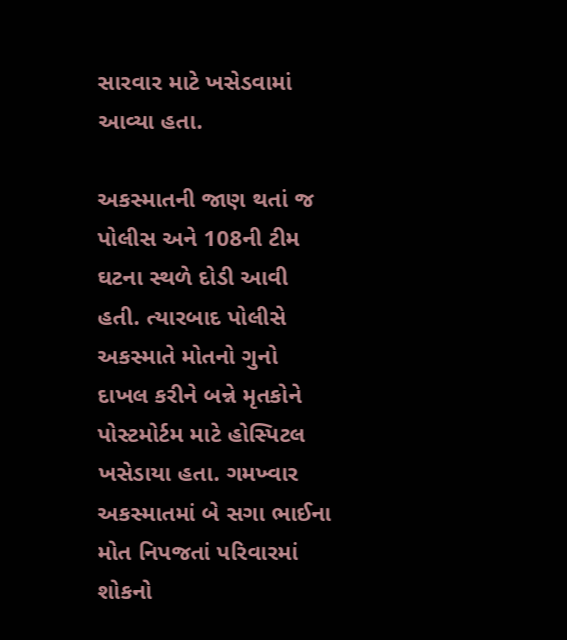સારવાર માટે ખસેડવામાં આવ્યા હતા.

અકસ્માતની જાણ થતાં જ પોલીસ અને 108ની ટીમ ઘટના સ્થળે દોડી આવી હતી. ત્યારબાદ પોલીસે અકસ્માતે મોતનો ગુનો દાખલ કરીને બન્ને મૃતકોને પોસ્ટમોર્ટમ માટે હોસ્પિટલ ખસેડાયા હતા. ગમખ્વાર અકસ્માતમાં બે સગા ભાઈના મોત નિપજતાં પરિવારમાં શોકનો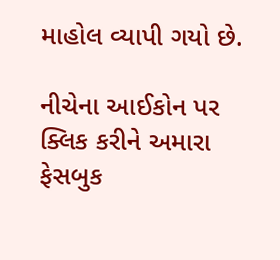માહોલ વ્યાપી ગયો છે.

નીચેના આઈકોન પર ક્લિક કરીને અમારા ફેસબુક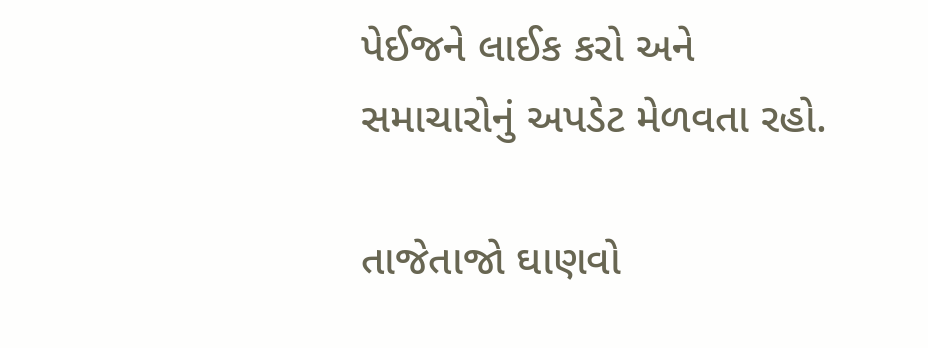પેઈજને લાઈક કરો અને સમાચારોનું અપડેટ મેળવતા રહો.

તાજેતાજો ઘાણવો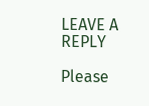LEAVE A REPLY

Please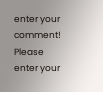enter your comment!
Please enter your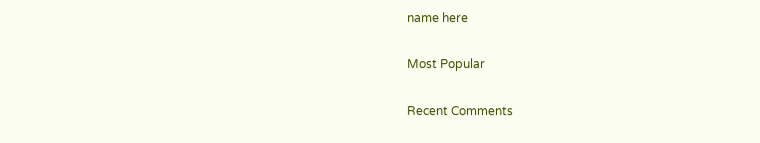name here

Most Popular

Recent Comments